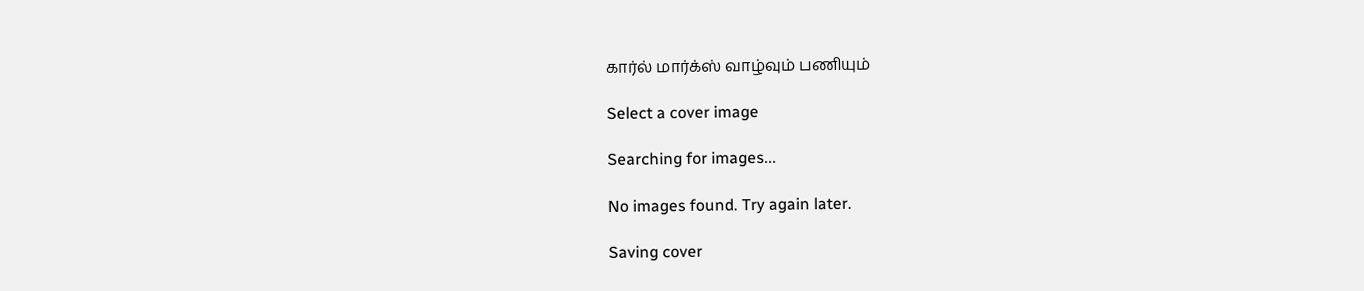கார்ல் மார்க்ஸ் வாழ்வும் பணியும்

Select a cover image

Searching for images...

No images found. Try again later.

Saving cover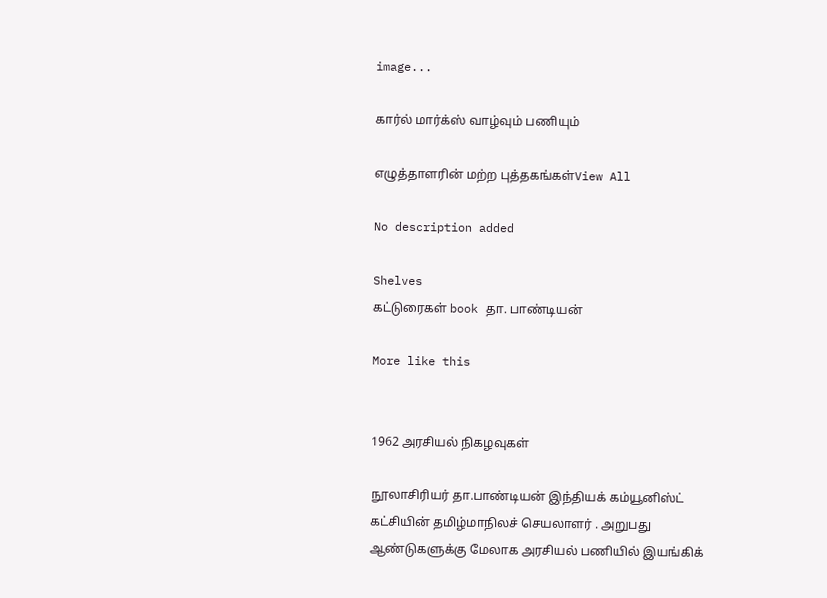image...

கார்ல் மார்க்ஸ் வாழ்வும் பணியும்

எழுத்தாளரின் மற்ற புத்தகங்கள்View All

No description added

Shelves
கட்டுரைகள் book தா. பாண்டியன்

More like this


1962 அரசியல் நிகழவுகள்

நூலாசிரியர் தா.பாண்டியன் இந்தியக் கம்யூனிஸ்ட் கட்சியின் தமிழ்மாநிலச் செயலாளர் . அறுபது ஆண்டுகளுக்கு மேலாக அரசியல் பணியில் இயங்கிக்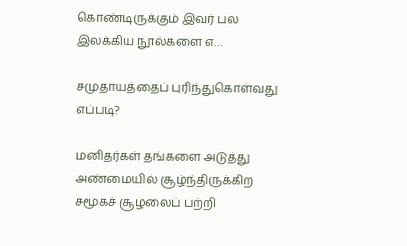கொண்டிருக்கும் இவர் பல இலக்கிய நூல்களை எ…

சமுதாயத்தைப் புரிந்துகொள்வது எப்படி?

மனிதர்கள் தங்களை அடுத்து அண்மையில் சூழ்ந்திருக்கிற சமூகச் சூழலைப் பற்றி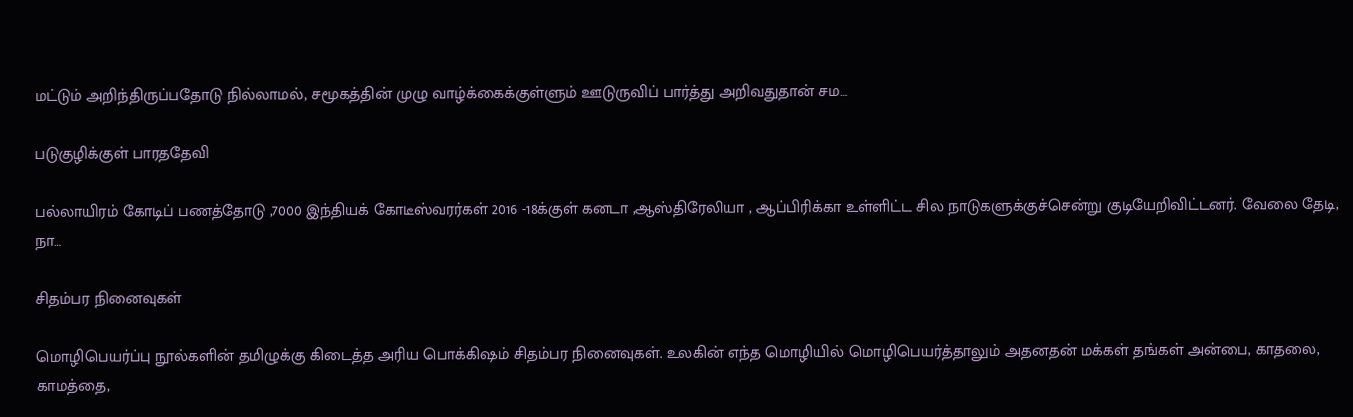மட்டும் அறிந்திருப்பதோடு நில்லாமல், சமூகத்தின் முழு வாழ்க்கைக்குள்ளும் ஊடுருவிப் பார்த்து அறிவதுதான் சம…

படுகுழிக்குள் பாரததேவி

பல்லாயிரம் கோடிப் பணத்தோடு ,7000 இந்தியக் கோடீஸ்வரர்கள் 2016 -18க்குள் கனடா ,ஆஸ்திரேலியா , ஆப்பிரிக்கா உள்ளிட்ட சில நாடுகளுக்குச்சென்று குடியேறிவிட்டனர். வேலை தேடி, நா…

சிதம்பர நினைவுகள்

மொழிபெயர்ப்பு நூல்களின் தமிழுக்கு கிடைத்த அரிய பொக்கிஷம் சிதம்பர நினைவுகள். உலகின் எந்த மொழியில் மொழிபெயர்த்தாலும் அதனதன் மக்கள் தங்கள் அன்பை, காதலை, காமத்தை,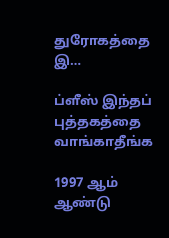துரோகத்தை இ…

ப்ளீஸ் இந்தப் புத்தகத்தை வாங்காதீங்க

1997 ஆம் ஆண்டு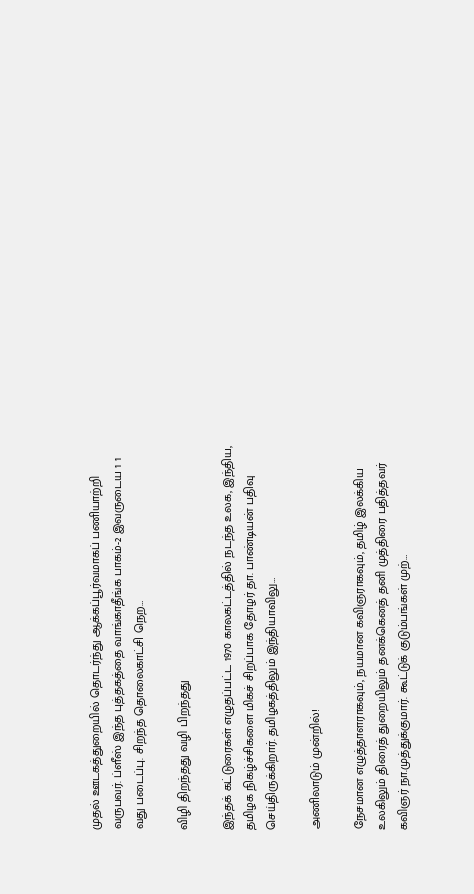முதல் ஊடகத்துறையில் தொடர்ந்து ஆக்கப்பூர்வமாகப் பணியாற்றி வருபவர். ப்ளீஸ் இந்த புத்தகத்தை வாங்காதீங்க பாகம்-2 இவருடைய 1 1 வது படைப்பு. சிறந்த தொலைகாட்சி நெற…

விழி திறந்தது வழி பிறந்தது

இந்தக் கட்டுரைகள் எழுதப்பட்ட 1970 காலகட்டத்தில் நடந்த உலக, இந்திய, தமிழக நிகழ்ச்சிகளை மிகச் சிறப்பாக தோழர் தா. பாண்டியன் பதிவு செய்திருக்கிறார். தமிழகத்திலும் இந்தியாவிலு…

அணிலாடும் முன்றில்!

நேசமான எழுத்தாளராகவும், நயமான கவிஞராகவும், தமிழ் இலக்கிய உலகிலும் திரைத் துறையிலும் தனக்கெனத் தனி முத்திரை பதித்தவர் கவிஞர் நா.முத்துக்குமார். கூட்டுக் குடும்பங்கள் முற்…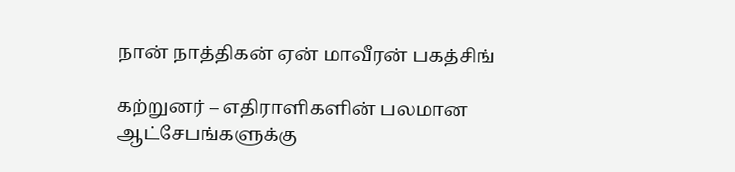நான் நாத்திகன் ஏன் மாவீரன் பகத்சிங்

கற்றுனர் – எதிராளிகளின் பலமான ஆட்சேபங்களுக்கு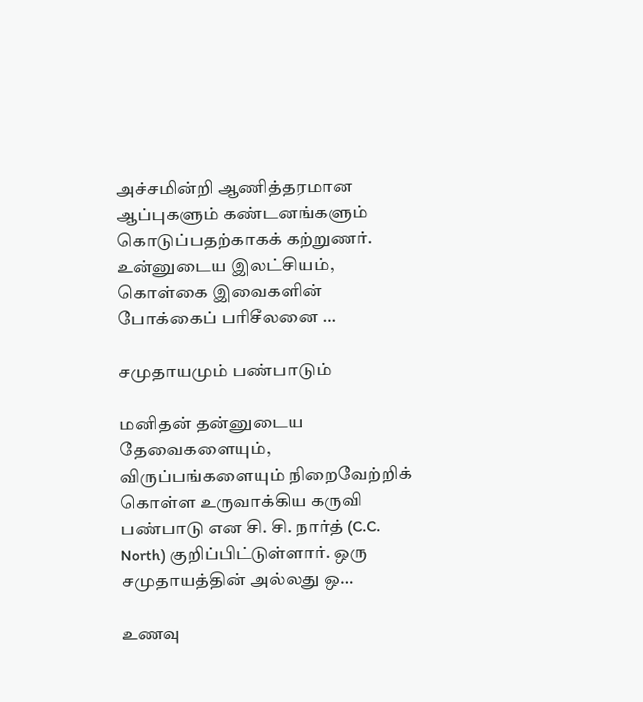அச்சமின்றி ஆணித்தரமான ஆப்புகளும் கண்டனங்களும் கொடுப்பதற்காகக் கற்றுணர். உன்னுடைய இலட்சியம், கொள்கை இவைகளின் போக்கைப் பரிசீலனை …

சமுதாயமும் பண்பாடும்

மனிதன் தன்னுடைய தேவைகளையும், விருப்பங்களையும் நிறைவேற்றிக் கொள்ள உருவாக்கிய கருவி பண்பாடு என சி. சி. நார்த் (C.C. North) குறிப்பிட்டுள்ளார். ஒரு சமுதாயத்தின் அல்லது ஒ…

உணவு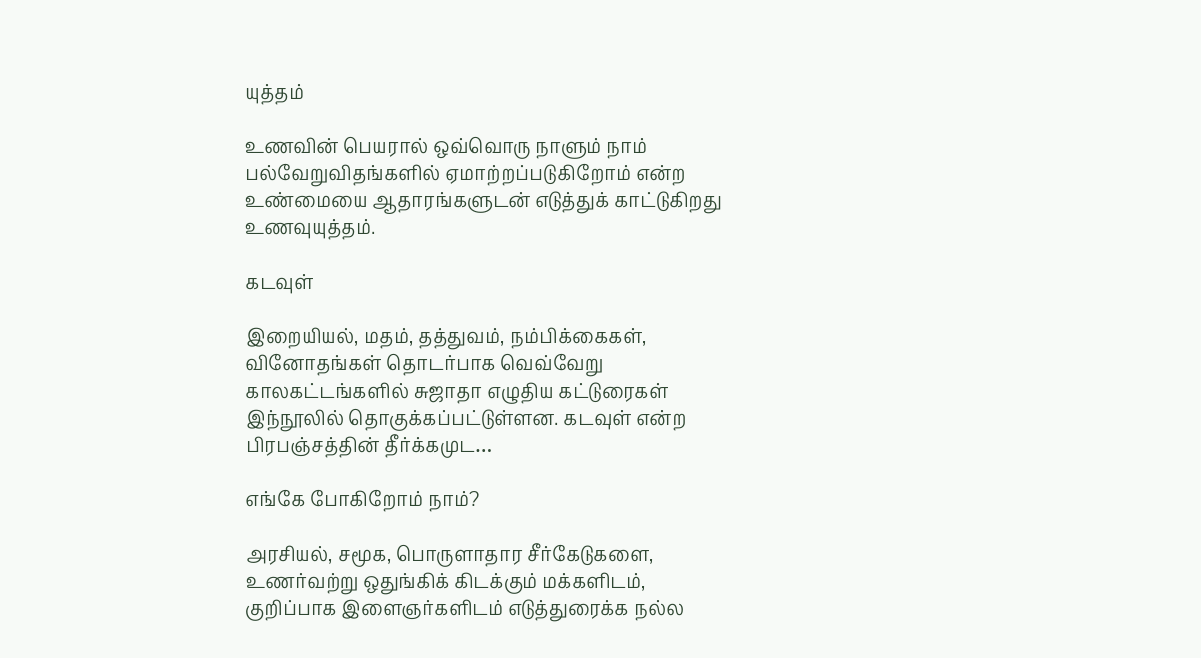யுத்தம்

உணவின் பெயரால் ஒவ்வொரு நாளும் நாம் பல்வேறுவிதங்களில் ஏமாற்றப்படுகிறோம் என்ற உண்மையை ஆதாரங்களுடன் எடுத்துக் காட்டுகிறது உணவுயுத்தம்.

கடவுள்

இறையியல், மதம், தத்துவம், நம்பிக்கைகள், வினோதங்கள் தொடர்பாக வெவ்வேறு காலகட்டங்களில் சுஜாதா எழுதிய கட்டுரைகள் இந்நூலில் தொகுக்கப்பட்டுள்ளன. கடவுள் என்ற பிரபஞ்சத்தின் தீர்க்கமுட…

எங்கே போகிறோம் நாம்?

அரசியல், சமூக, பொருளாதார சீர்கேடுகளை, உணர்வற்று ஒதுங்கிக் கிடக்கும் மக்களிடம், குறிப்பாக இளைஞர்களிடம் எடுத்துரைக்க நல்ல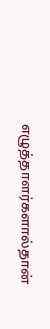எழுத்தாளர்களால்தான்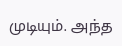முடியும். அந்த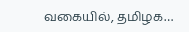வகையில், தமிழக…